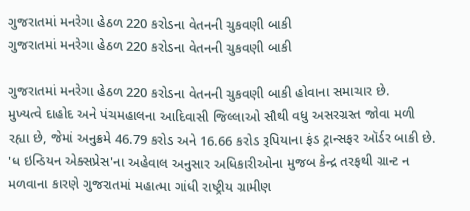ગુજરાતમાં મનરેગા હેઠળ 220 કરોડના વેતનની ચુકવણી બાકી
ગુજરાતમાં મનરેગા હેઠળ 220 કરોડના વેતનની ચુકવણી બાકી

ગુજરાતમાં મનરેગા હેઠળ 220 કરોડના વેતનની ચુકવણી બાકી હોવાના સમાચાર છે.
મુખ્યત્વે દાહોદ અને પંચમહાલના આદિવાસી જિલ્લાઓ સૌથી વધુ અસરગ્રસ્ત જોવા મળી રહ્યા છે, જેમાં અનુક્રમે 46.79 કરોડ અને 16.66 કરોડ રૂપિયાના ફંડ ટ્રાન્સફર ઑર્ડર બાકી છે.
'ધ ઇન્ડિયન એક્સપ્રેસ'ના અહેવાલ અનુસાર અધિકારીઓના મુજબ કેન્દ્ર તરફથી ગ્રાન્ટ ન મળવાના કારણે ગુજરાતમાં મહાત્મા ગાંધી રાષ્ટ્રીય ગ્રામીણ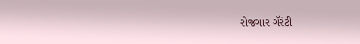રોજગાર ગૅરંટી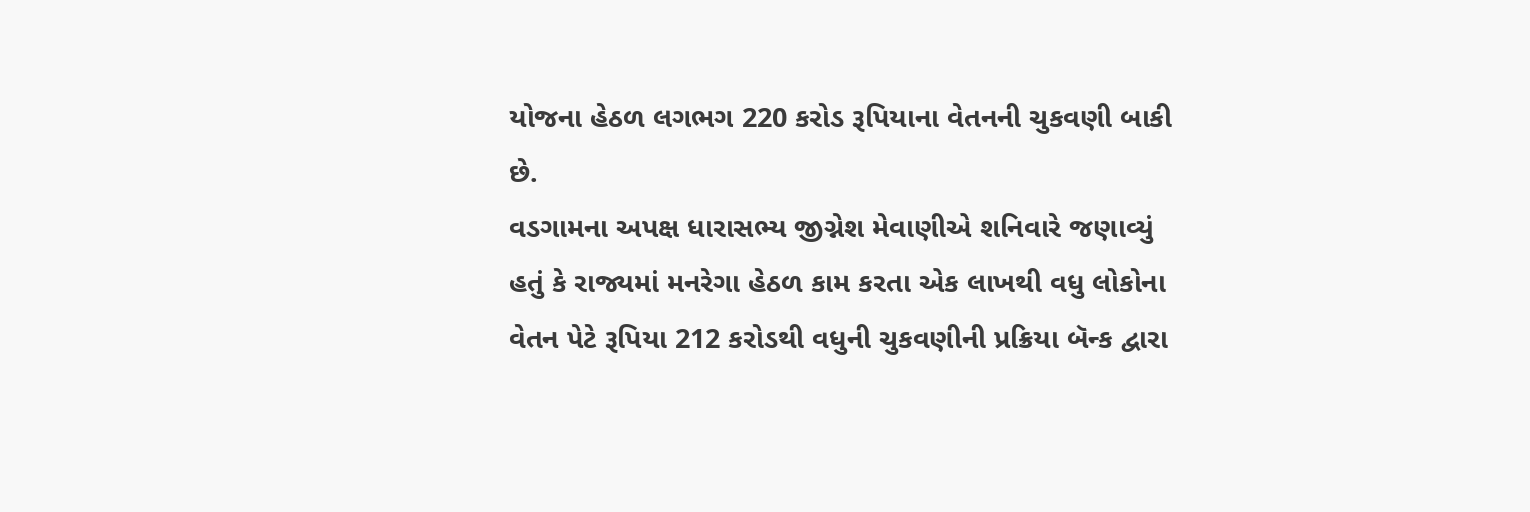યોજના હેઠળ લગભગ 220 કરોડ રૂપિયાના વેતનની ચુકવણી બાકી છે.
વડગામના અપક્ષ ધારાસભ્ય જીગ્નેશ મેવાણીએ શનિવારે જણાવ્યું હતું કે રાજ્યમાં મનરેગા હેઠળ કામ કરતા એક લાખથી વધુ લોકોના વેતન પેટે રૂપિયા 212 કરોડથી વધુની ચુકવણીની પ્રક્રિયા બૅન્ક દ્વારા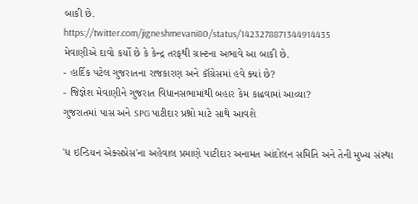બાકી છે.
https://twitter.com/jigneshmevani80/status/1423278871344914435
મેવાણીએ દાવો કર્યો છે કે કેન્દ્ર તરફથી ગ્રાન્ટના અભાવે આ બાકી છે.
- હાર્દિક પટેલ ગુજરાતના રાજકારણ અને કૉંગ્રેસમાં હવે ક્યાં છે?
- જિજ્ઞેશ મેવાણીને ગુજરાત વિધાનસભામાંથી બહાર કેમ કાઢવામાં આવ્યા?
ગુજરાતમાં પાસ અને SPG પાટીદાર પ્રશ્નો માટે સાથે આવશે

'ધ ઇન્ડિયન એક્સપ્રેસ'ના અહેવાલ પ્રમાણે પાટીદાર અનામત આંદોલન સમિતિ અને તેની મુખ્ય સંસ્થા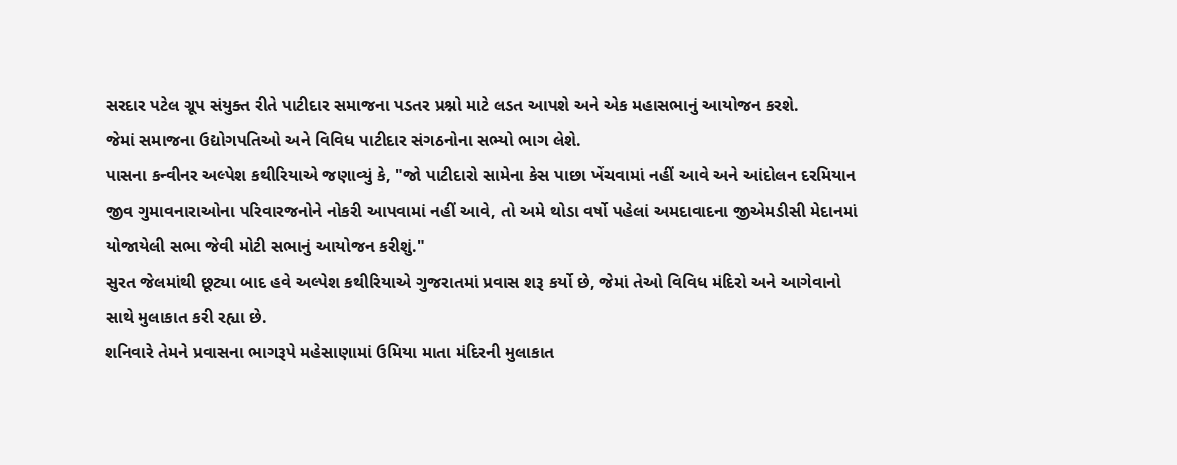સરદાર પટેલ ગ્રૂપ સંયુક્ત રીતે પાટીદાર સમાજના પડતર પ્રશ્નો માટે લડત આપશે અને એક મહાસભાનું આયોજન કરશે.
જેમાં સમાજના ઉદ્યોગપતિઓ અને વિવિધ પાટીદાર સંગઠનોના સભ્યો ભાગ લેશે.
પાસના કન્વીનર અલ્પેશ કથીરિયાએ જણાવ્યું કે, "જો પાટીદારો સામેના કેસ પાછા ખેંચવામાં નહીં આવે અને આંદોલન દરમિયાન જીવ ગુમાવનારાઓના પરિવારજનોને નોકરી આપવામાં નહીં આવે, તો અમે થોડા વર્ષો પહેલાં અમદાવાદના જીએમડીસી મેદાનમાં યોજાયેલી સભા જેવી મોટી સભાનું આયોજન કરીશું."
સુરત જેલમાંથી છૂટ્યા બાદ હવે અલ્પેશ કથીરિયાએ ગુજરાતમાં પ્રવાસ શરૂ કર્યો છે, જેમાં તેઓ વિવિધ મંદિરો અને આગેવાનો સાથે મુલાકાત કરી રહ્યા છે.
શનિવારે તેમને પ્રવાસના ભાગરૂપે મહેસાણામાં ઉમિયા માતા મંદિરની મુલાકાત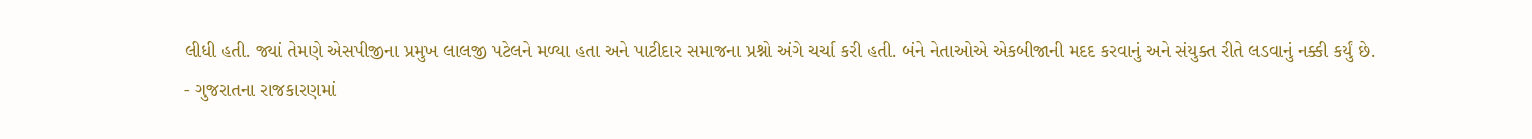લીધી હતી. જ્યાં તેમણે એસપીજીના પ્રમુખ લાલજી પટેલને મળ્યા હતા અને પાટીદાર સમાજના પ્રશ્નો અંગે ચર્ચા કરી હતી. બંને નેતાઓએ એકબીજાની મદદ કરવાનું અને સંયુક્ત રીતે લડવાનું નક્કી કર્યું છે.
- ગુજરાતના રાજકારણમાં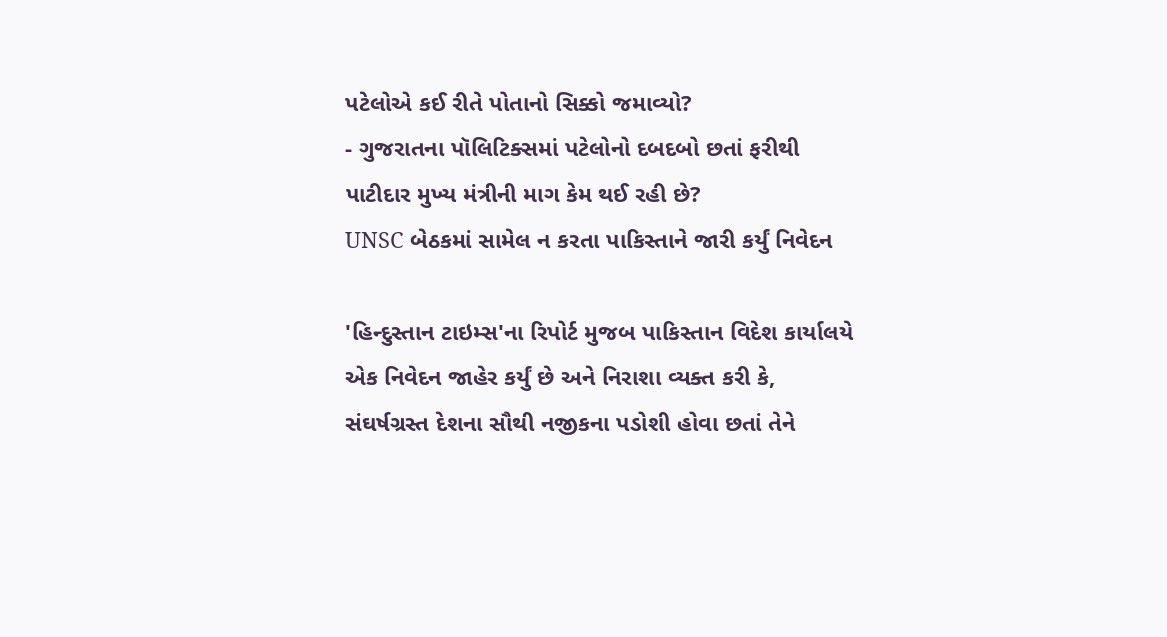પટેલોએ કઈ રીતે પોતાનો સિક્કો જમાવ્યો?
- ગુજરાતના પૉલિટિક્સમાં પટેલોનો દબદબો છતાં ફરીથી પાટીદાર મુખ્ય મંત્રીની માગ કેમ થઈ રહી છે?
UNSC બેઠકમાં સામેલ ન કરતા પાકિસ્તાને જારી કર્યું નિવેદન

'હિન્દુસ્તાન ટાઇમ્સ'ના રિપોર્ટ મુજબ પાકિસ્તાન વિદેશ કાર્યાલયે એક નિવેદન જાહેર કર્યું છે અને નિરાશા વ્યક્ત કરી કે, સંઘર્ષગ્રસ્ત દેશના સૌથી નજીકના પડોશી હોવા છતાં તેને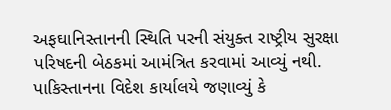અફઘાનિસ્તાનની સ્થિતિ પરની સંયુક્ત રાષ્ટ્રીય સુરક્ષા પરિષદની બેઠકમાં આમંત્રિત કરવામાં આવ્યું નથી.
પાકિસ્તાનના વિદેશ કાર્યાલયે જણાવ્યું કે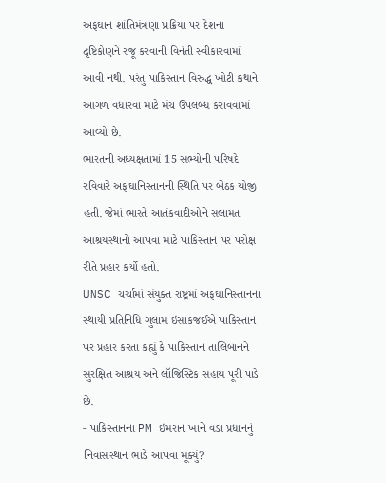અફઘાન શાંતિમંત્રણા પ્રક્રિયા પર દેશના દૃષ્ટિકોણને રજૂ કરવાની વિનંતી સ્વીકારવામાં આવી નથી. પરંતુ પાકિસ્તાન વિરુદ્ધ ખોટી કથાને આગળ વધારવા માટે મંચ ઉપલબ્ધ કરાવવામાં આવ્યો છે.
ભારતની અધ્યક્ષતામાં 15 સભ્યોની પરિષદે રવિવારે અફઘાનિસ્તાનની સ્થિતિ પર બેઠક યોજી હતી. જેમાં ભારતે આતંકવાદીઓને સલામત આશ્રયસ્થાનો આપવા માટે પાકિસ્તાન પર પરોક્ષ રીતે પ્રહાર કર્યો હતો.
UNSC ચર્ચામાં સંયુક્ત રાષ્ટ્રમાં અફઘાનિસ્તાનના સ્થાયી પ્રતિનિધિ ગુલામ ઇસાકજઈએ પાકિસ્તાન પર પ્રહાર કરતા કહ્યું કે પાકિસ્તાન તાલિબાનને સુરક્ષિત આશ્રય અને લૉજિસ્ટિક સહાય પૂરી પાડે છે.
- પાકિસ્તાનના PM ઇમરાન ખાને વડા પ્રધાનનું નિવાસસ્થાન ભાડે આપવા મૂક્યું?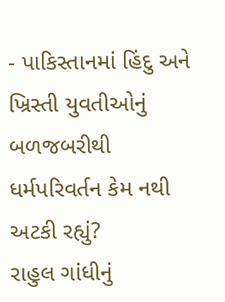- પાકિસ્તાનમાં હિંદુ અને ખ્રિસ્તી યુવતીઓનું બળજબરીથી ધર્મપરિવર્તન કેમ નથી અટકી રહ્યું?
રાહુલ ગાંધીનું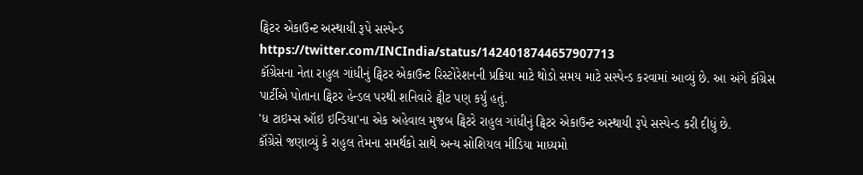ટ્વિટર એકાઉન્ટ અસ્થાયી રૂપે સસ્પેન્ડ
https://twitter.com/INCIndia/status/1424018744657907713
કૉંગ્રેસના નેતા રાહુલ ગાંધીનું ટ્વિટર એકાઉન્ટ રિસ્ટોરેશનની પ્રક્રિયા માટે થોડો સમય માટે સસ્પેન્ડ કરવામાં આવ્યું છે. આ અંગે કૉંગ્રેસ પાર્ટીએ પોતાના ટ્વિટર હેન્ડલ પરથી શનિવારે ટ્વીટ પણ કર્યું હતું.
'ધ ટાઇમ્સ ઑઇ ઇન્ડિયા'ના એક અહેવાલ મુજબ ટ્વિટરે રાહુલ ગાંધીનું ટ્વિટર એકાઉન્ટ અસ્થાયી રૂપે સસ્પેન્ડ કરી દીધું છે.
કૉંગ્રેસે જણાવ્યું કે રાહુલ તેમના સમર્થકો સાથે અન્ય સોશિયલ મીડિયા માધ્યમો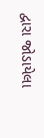દ્વારા જોડાયેલા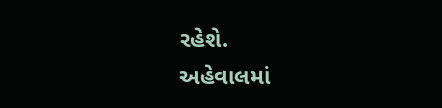રહેશે.
અહેવાલમાં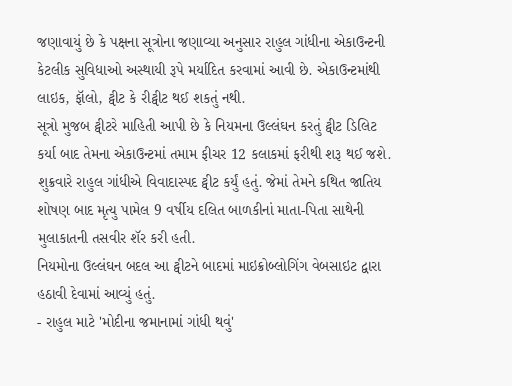જણાવાયું છે કે પક્ષના સૂત્રોના જણાવ્યા અનુસાર રાહુલ ગાંધીના એકાઉન્ટની કેટલીક સુવિધાઓ અસ્થાયી રૂપે મર્યાદિત કરવામાં આવી છે. એકાઉન્ટમાંથી લાઇક, ફૉલો, ટ્વીટ કે રીટ્વીટ થઈ શકતું નથી.
સૂત્રો મુજબ ટ્વીટરે માહિતી આપી છે કે નિયમના ઉલ્લંઘન કરતું ટ્વીટ ડિલિટ કર્યા બાદ તેમના એકાઉન્ટમાં તમામ ફીચર 12 કલાકમાં ફરીથી શરૂ થઈ જશે.
શુક્રવારે રાહુલ ગાંધીએ વિવાદાસ્પદ ટ્વીટ કર્યું હતું. જેમાં તેમને કથિત જાતિય શોષણ બાદ મૃત્યુ પામેલ 9 વર્ષીય દલિત બાળકીનાં માતા-પિતા સાથેની મુલાકાતની તસવીર શૅર કરી હતી.
નિયમોના ઉલ્લંઘન બદલ આ ટ્વીટને બાદમાં માઇક્રોબ્લોગિંગ વેબસાઇટ દ્વારા હઠાવી દેવામાં આવ્યું હતું.
- રાહુલ માટે 'મોદીના જમાનામાં ગાંધી થવું'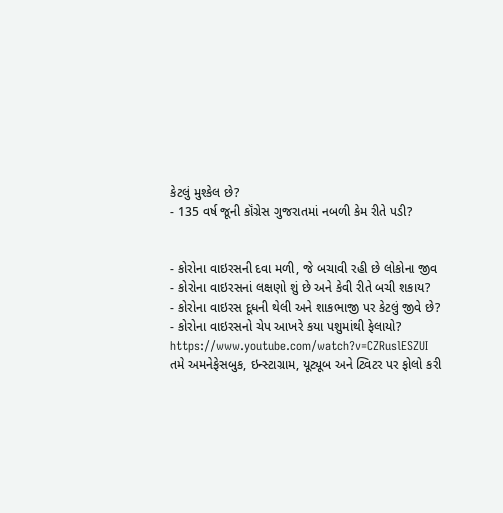કેટલું મુશ્કેલ છે?
- 135 વર્ષ જૂની કૉંગ્રેસ ગુજરાતમાં નબળી કેમ રીતે પડી?


- કોરોના વાઇરસની દવા મળી, જે બચાવી રહી છે લોકોના જીવ
- કોરોના વાઇરસનાં લક્ષણો શું છે અને કેવી રીતે બચી શકાય?
- કોરોના વાઇરસ દૂધની થેલી અને શાકભાજી પર કેટલું જીવે છે?
- કોરોના વાઇરસનો ચેપ આખરે કયા પશુમાંથી ફેલાયો?
https://www.youtube.com/watch?v=CZRuslESZUI
તમે અમનેફેસબુક, ઇન્સ્ટાગ્રામ, યૂટ્યૂબ અને ટ્વિટર પર ફોલો કરી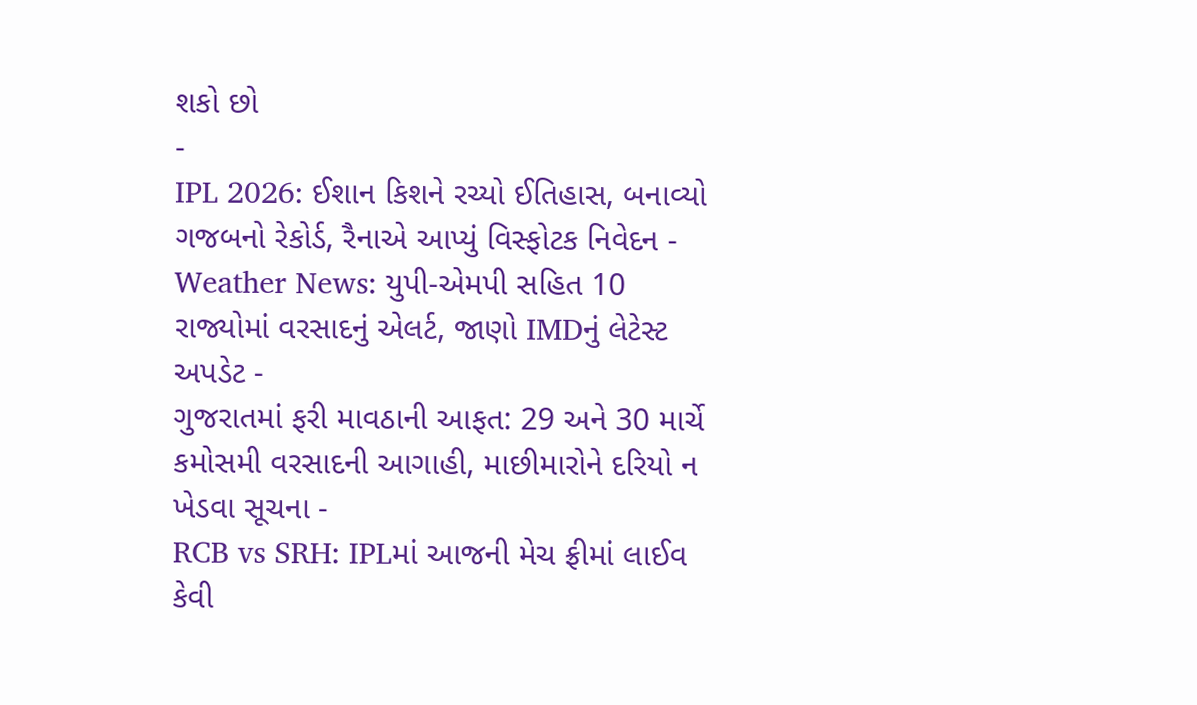શકો છો
-
IPL 2026: ઈશાન કિશને રચ્યો ઈતિહાસ, બનાવ્યો ગજબનો રેકોર્ડ, રૈનાએ આપ્યું વિસ્ફોટક નિવેદન -
Weather News: યુપી-એમપી સહિત 10 રાજ્યોમાં વરસાદનું એલર્ટ, જાણો IMDનું લેટેસ્ટ અપડેટ -
ગુજરાતમાં ફરી માવઠાની આફત: 29 અને 30 માર્ચે કમોસમી વરસાદની આગાહી, માછીમારોને દરિયો ન ખેડવા સૂચના -
RCB vs SRH: IPLમાં આજની મેચ ફ્રીમાં લાઈવ કેવી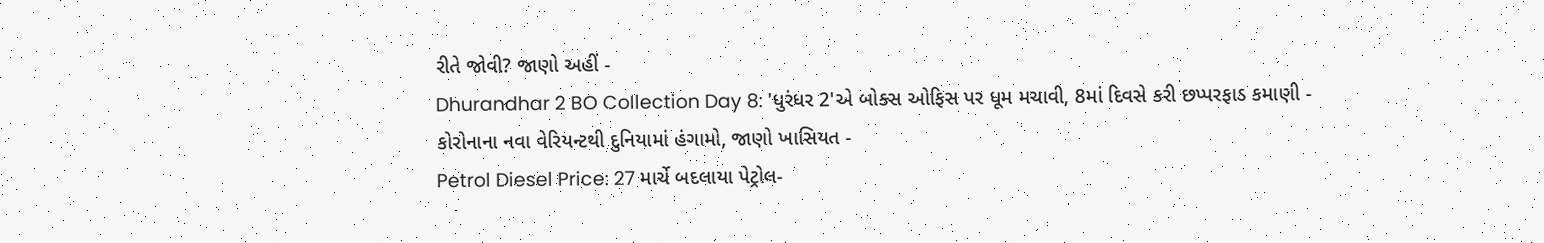રીતે જોવી? જાણો અહીં -
Dhurandhar 2 BO Collection Day 8: 'ધુરંધર 2'એ બોક્સ ઓફિસ પર ધૂમ મચાવી, 8માં દિવસે કરી છપ્પરફાડ કમાણી -
કોરોનાના નવા વેરિયન્ટથી દુનિયામાં હંગામો, જાણો ખાસિયત -
Petrol Diesel Price: 27 માર્ચે બદલાયા પેટ્રોલ-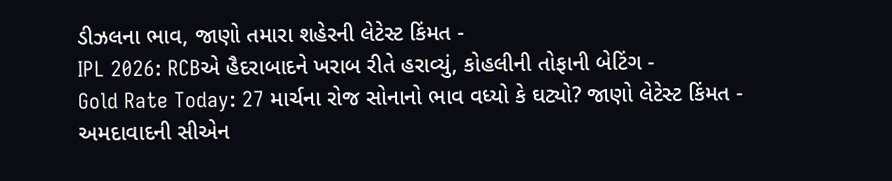ડીઝલના ભાવ, જાણો તમારા શહેરની લેટેસ્ટ કિંમત -
IPL 2026: RCBએ હૈદરાબાદને ખરાબ રીતે હરાવ્યું, કોહલીની તોફાની બેટિંગ -
Gold Rate Today: 27 માર્ચના રોજ સોનાનો ભાવ વધ્યો કે ઘટ્યો? જાણો લેટેસ્ટ કિંમત -
અમદાવાદની સીએન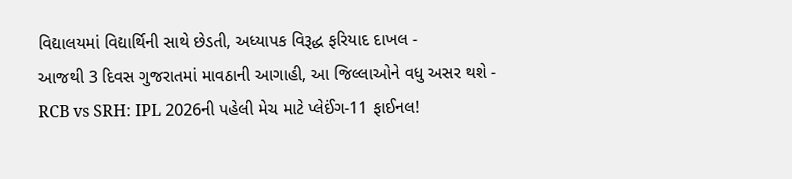વિદ્યાલયમાં વિદ્યાર્થિની સાથે છેડતી, અધ્યાપક વિરૂદ્ધ ફરિયાદ દાખલ -
આજથી 3 દિવસ ગુજરાતમાં માવઠાની આગાહી, આ જિલ્લાઓને વધુ અસર થશે -
RCB vs SRH: IPL 2026ની પહેલી મેચ માટે પ્લેઈંગ-11 ફાઈનલ!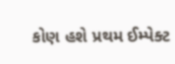કોણ હશે પ્રથમ ઈમ્પેક્ટ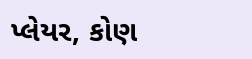પ્લેયર, કોણ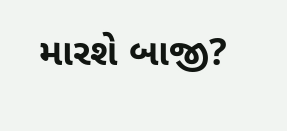મારશે બાજી?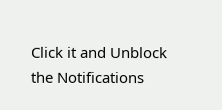Click it and Unblock the Notifications